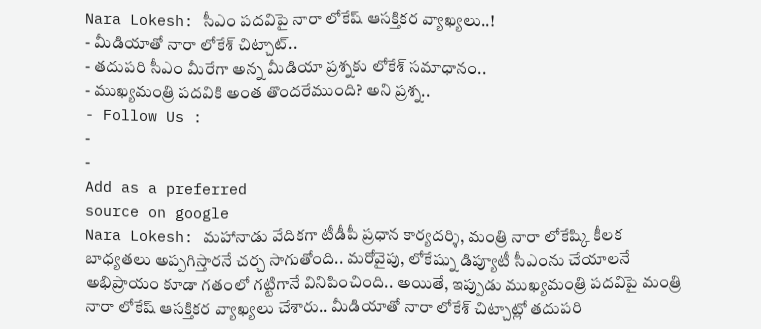Nara Lokesh: సీఎం పదవిపై నారా లోకేష్ ఆసక్తికర వ్యాఖ్యలు..!
- మీడియాతో నారా లోకేశ్ చిట్చాట్..
- తదుపరి సీఎం మీరేగా అన్న మీడియా ప్రశ్నకు లోకేశ్ సమాధానం..
- ముఖ్యమంత్రి పదవికి అంత తొందరేముంది? అని ప్రశ్న..
- Follow Us :
-
-
Add as a preferred
source on google
Nara Lokesh: మహానాడు వేదికగా టీడీపీ ప్రధాన కార్యదర్శి, మంత్రి నారా లోకేష్కి కీలక బాధ్యతలు అప్పగిస్తారనే చర్చ సాగుతోంది.. మరోవైపు, లోకేష్ను డిప్యూటీ సీఎంను చేయాలనే అభిప్రాయం కూడా గతంలో గట్టిగానే వినిపించింది.. అయితే, ఇప్పుడు ముఖ్యమంత్రి పదవిపై మంత్రి నారా లోకేష్ ఆసక్తికర వ్యాఖ్యలు చేశారు.. మీడియాతో నారా లోకేశ్ చిట్చాట్లో తదుపరి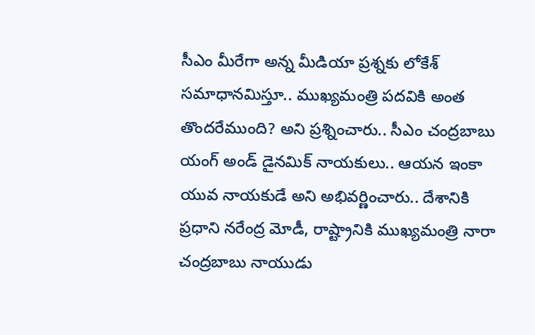సీఎం మీరేగా అన్న మీడియా ప్రశ్నకు లోకేశ్ సమాధానమిస్తూ.. ముఖ్యమంత్రి పదవికి అంత తొందరేముంది? అని ప్రశ్నించారు.. సీఎం చంద్రబాబు యంగ్ అండ్ డైనమిక్ నాయకులు.. ఆయన ఇంకా యువ నాయకుడే అని అభివర్ణించారు.. దేశానికి ప్రధాని నరేంద్ర మోడీ, రాష్ట్రానికి ముఖ్యమంత్రి నారా చంద్రబాబు నాయుడు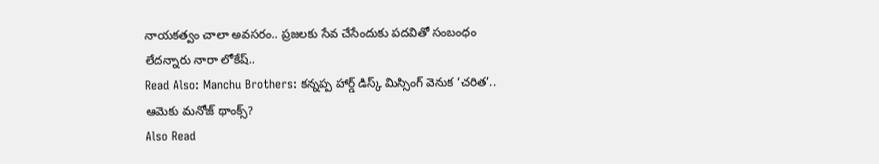నాయకత్వం చాలా అవసరం.. ప్రజలకు సేవ చేసేందుకు పదవితో సంబంధం లేదన్నారు నారా లోకేష్..
Read Also: Manchu Brothers: కన్నప్ప హార్డ్ డిస్క్ మిస్సింగ్ వెనుక ‘చరిత’.. ఆమెకు మనోజ్ థాంక్స్?
Also Read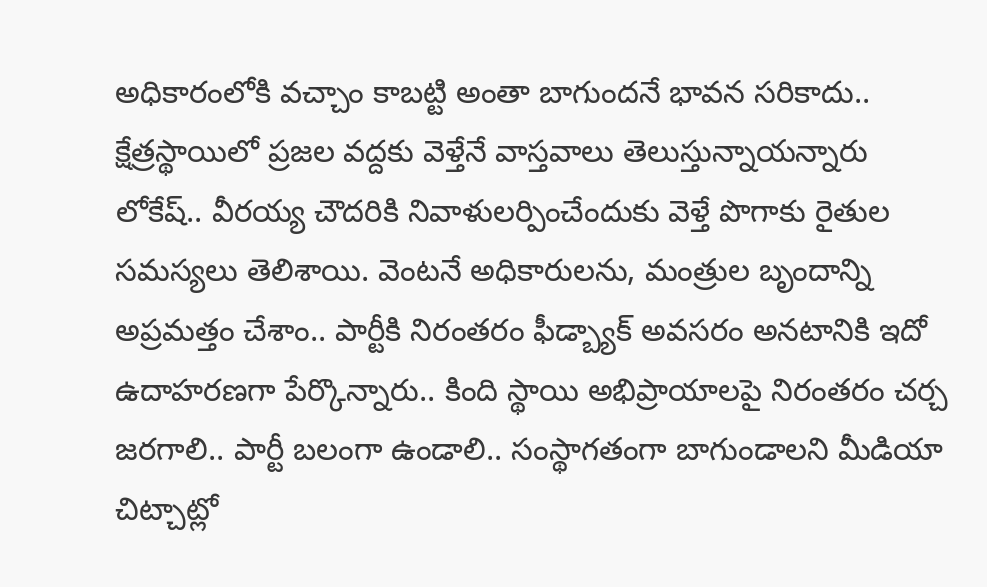అధికారంలోకి వచ్చాం కాబట్టి అంతా బాగుందనే భావన సరికాదు.. క్షేత్రస్థాయిలో ప్రజల వద్దకు వెళ్తేనే వాస్తవాలు తెలుస్తున్నాయన్నారు లోకేష్.. వీరయ్య చౌదరికి నివాళులర్పించేందుకు వెళ్తే పొగాకు రైతుల సమస్యలు తెలిశాయి. వెంటనే అధికారులను, మంత్రుల బృందాన్ని అప్రమత్తం చేశాం.. పార్టీకి నిరంతరం ఫీడ్బ్యాక్ అవసరం అనటానికి ఇదో ఉదాహరణగా పేర్కొన్నారు.. కింది స్థాయి అభిప్రాయాలపై నిరంతరం చర్చ జరగాలి.. పార్టీ బలంగా ఉండాలి.. సంస్థాగతంగా బాగుండాలని మీడియా చిట్చాట్లో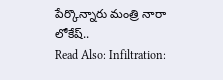పేర్కొన్నారు మంత్రి నారా లోకేష్..
Read Also: Infiltration: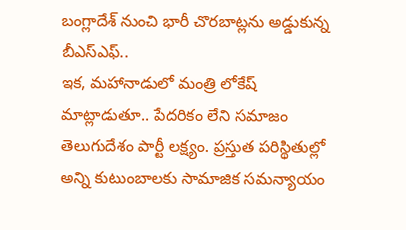బంగ్లాదేశ్ నుంచి భారీ చొరబాట్లను అడ్డుకున్న బీఎస్ఎఫ్..
ఇక, మహానాడులో మంత్రి లోకేష్ మాట్లాడుతూ.. పేదరికం లేని సమాజం తెలుగుదేశం పార్టీ లక్ష్యం. ప్రస్తుత పరిస్థితుల్లో అన్ని కుటుంబాలకు సామాజిక సమన్యాయం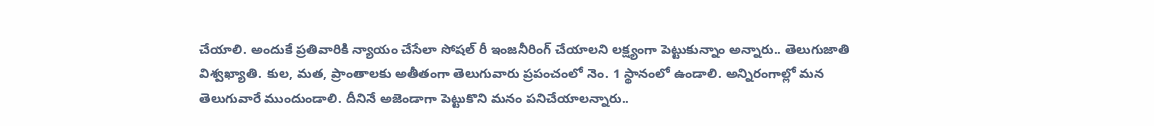చేయాలి. అందుకే ప్రతివారికి న్యాయం చేసేలా సోషల్ రీ ఇంజనీరింగ్ చేయాలని లక్ష్యంగా పెట్టుకున్నాం అన్నారు.. తెలుగుజాతి విశ్వఖ్యాతి. కుల, మత, ప్రాంతాలకు అతీతంగా తెలుగువారు ప్రపంచంలో నెం. 1 స్థానంలో ఉండాలి. అన్నిరంగాల్లో మన తెలుగువారే ముందుండాలి. దీనినే అజెండాగా పెట్టుకొని మనం పనిచేయాలన్నారు..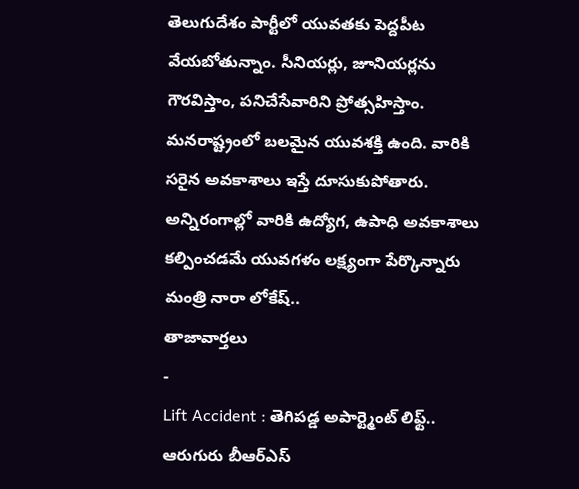తెలుగుదేశం పార్టీలో యువతకు పెద్దపీట వేయబోతున్నాం. సీనియర్లు, జూనియర్లను గౌరవిస్తాం, పనిచేసేవారిని ప్రోత్సహిస్తాం. మనరాష్ట్రంలో బలమైన యువశక్తి ఉంది. వారికి సరైన అవకాశాలు ఇస్తే దూసుకుపోతారు. అన్నిరంగాల్లో వారికి ఉద్యోగ, ఉపాధి అవకాశాలు కల్పించడమే యువగళం లక్ష్యంగా పేర్కొన్నారు మంత్రి నారా లోకేష్..
తాజావార్తలు
-
Lift Accident : తెగిపడ్డ అపార్ట్మెంట్ లిఫ్ట్.. ఆరుగురు బీఆర్ఎస్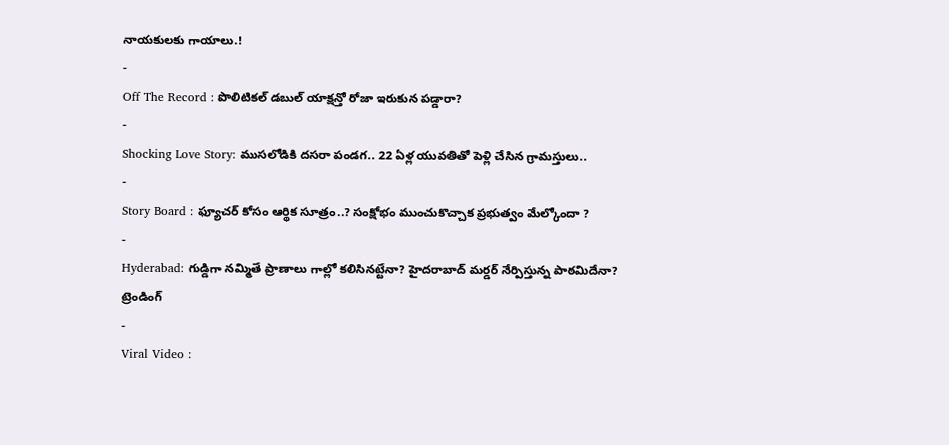నాయకులకు గాయాలు.!
-
Off The Record : పొలిటికల్ డబుల్ యాక్షన్తో రోజా ఇరుకున పడ్డారా?
-
Shocking Love Story: ముసలోడికి దసరా పండగ.. 22 ఏళ్ల యువతితో పెళ్లి చేసిన గ్రామస్తులు..
-
Story Board : ఫ్యూచర్ కోసం ఆర్థిక సూత్రం..? సంక్షోభం ముంచుకొచ్చాక ప్రభుత్వం మేల్కోందా ?
-
Hyderabad: గుడ్డిగా నమ్మితే ప్రాణాలు గాల్లో కలిసినట్టేనా? హైదరాబాద్ మర్డర్ నేర్పిస్తున్న పాఠమిదేనా?
ట్రెండింగ్
-
Viral Video :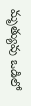మృత్యువు ఒడిలో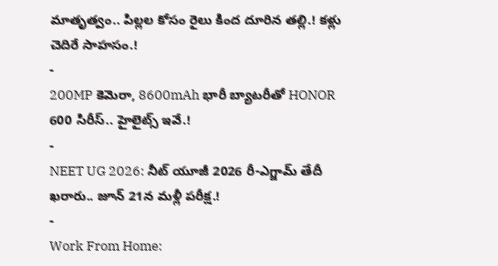మాతృత్వం.. పిల్లల కోసం రైలు కింద దూరిన తల్లి.! కళ్లు చెదిరే సాహసం.!
-
200MP కెమెరా, 8600mAh భారీ బ్యాటరీతో HONOR 600 సిరీస్.. హైలైట్స్ ఇవే.!
-
NEET UG 2026: నీట్ యూజీ 2026 రీ-ఎగ్జామ్ తేదీ ఖరారు.. జూన్ 21న మళ్లీ పరీక్ష.!
-
Work From Home: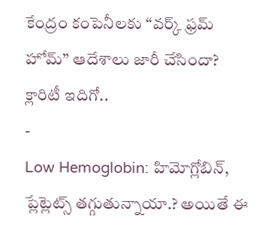కేంద్రం కంపెనీలకు “వర్క్ ఫ్రమ్ హోమ్” ఆదేశాలు జారీ చేసిందా? క్లారిటీ ఇదిగో..
-
Low Hemoglobin: హిమోగ్లోబిన్, ప్లేట్లెట్స్ తగ్గుతున్నాయా.? అయితే ఈ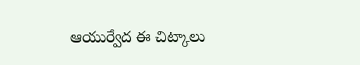ఆయుర్వేద ఈ చిట్కాలు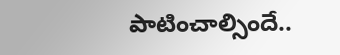పాటించాల్సిందే..